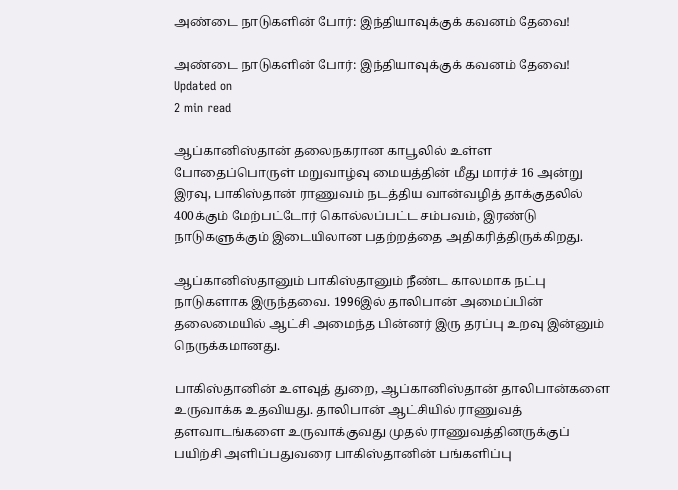அண்டை நாடுகளின் போர்: இந்தியாவுக்குக் கவனம் தேவை!

அண்டை நாடுகளின் போர்: இந்தியாவுக்குக் கவனம் தேவை!
Updated on
2 min read

ஆப்கானிஸ்தான் தலைநகரான காபூலில் உள்ள போதைப்பொருள் மறுவாழ்வு மையத்தின் மீது மார்ச் 16 அன்று இரவு, பாகிஸ்தான் ராணுவம் நடத்திய வான்வழித் தாக்குதலில் 400க்கும் மேற்பட்டோர் கொல்லப்பட்ட சம்பவம், இரண்டு நாடுகளுக்கும் இடையிலான பதற்றத்தை அதிகரித்திருக்கிறது.

ஆப்கானிஸ்தானும் பாகிஸ்தானும் நீண்ட காலமாக நட்பு நாடுகளாக இருந்தவை. 1996இல் தாலிபான் அமைப்பின் தலைமையில் ஆட்சி அமைந்த பின்னர் இரு தரப்பு உறவு இன்னும் நெருக்கமானது.

பாகிஸ்தானின் உளவுத் துறை, ஆப்கானிஸ்தான் தாலிபான்களை உருவாக்க உதவியது. தாலிபான் ஆட்சியில் ராணுவத் தளவாடங்களை உருவாக்குவது முதல் ராணுவத்தினருக்குப் பயிற்சி அளிப்பதுவரை பாகிஸ்தானின் பங்களிப்பு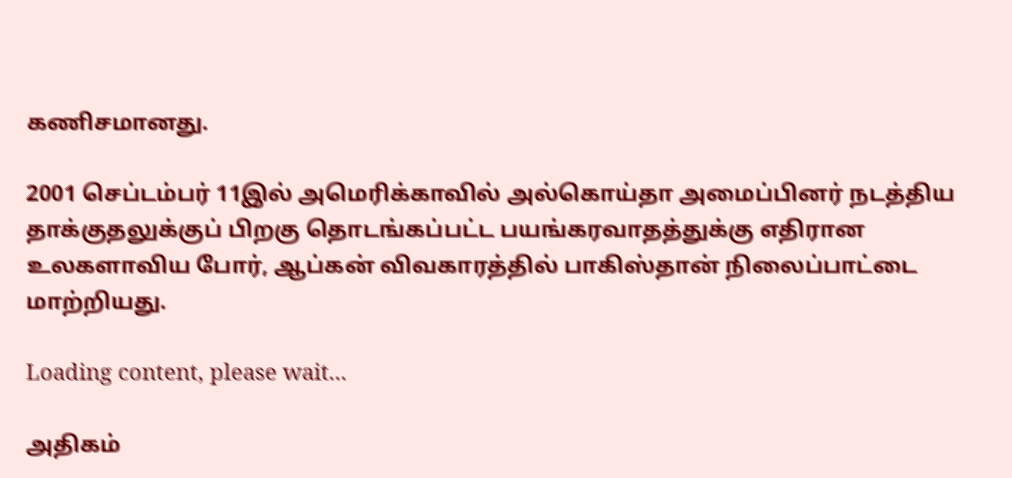கணிசமானது.

2001 செப்டம்பர் 11இல் அமெரிக்காவில் அல்கொய்தா அமைப்பினர் நடத்திய தாக்குதலுக்குப் பிறகு தொடங்கப்பட்ட பயங்கரவாதத்துக்கு எதிரான உலகளாவிய போர், ஆப்கன் விவகாரத்தில் பாகிஸ்தான் நிலைப்பாட்டை மாற்றியது.

Loading content, please wait...

அதிகம்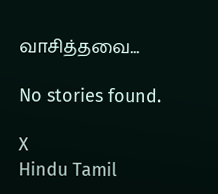வாசித்தவை...

No stories found.

X
Hindu Tamil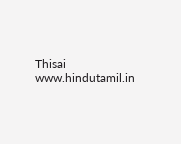Thisai
www.hindutamil.in